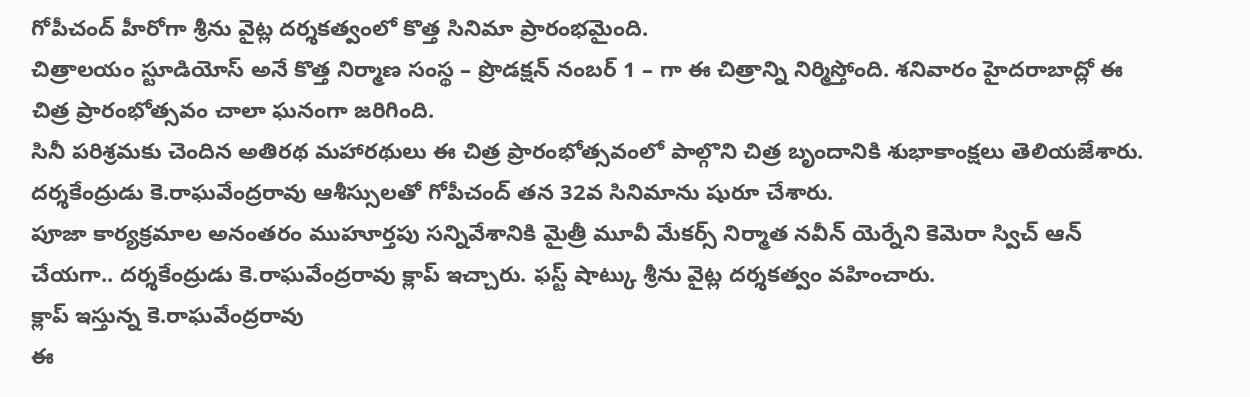గోపీచంద్ హీరోగా శ్రీను వైట్ల దర్శకత్వంలో కొత్త సినిమా ప్రారంభమైంది.
చిత్రాలయం స్టూడియోస్ అనే కొత్త నిర్మాణ సంస్థ – ప్రొడక్షన్ నంబర్ 1 – గా ఈ చిత్రాన్ని నిర్మిస్తోంది. శనివారం హైదరాబాద్లో ఈ చిత్ర ప్రారంభోత్సవం చాలా ఘనంగా జరిగింది.
సినీ పరిశ్రమకు చెందిన అతిరథ మహారథులు ఈ చిత్ర ప్రారంభోత్సవంలో పాల్గొని చిత్ర బృందానికి శుభాకాంక్షలు తెలియజేశారు. దర్శకేంద్రుడు కె.రాఘవేంద్రరావు ఆశీస్సులతో గోపీచంద్ తన 32వ సినిమాను షురూ చేశారు.
పూజా కార్యక్రమాల అనంతరం ముహూర్తపు సన్నివేశానికి మైత్రీ మూవీ మేకర్స్ నిర్మాత నవీన్ యెర్నేని కెమెరా స్విచ్ ఆన్ చేయగా.. దర్శకేంద్రుడు కె.రాఘవేంద్రరావు క్లాప్ ఇచ్చారు. ఫస్ట్ షాట్కు శ్రీను వైట్ల దర్శకత్వం వహించారు.
క్లాప్ ఇస్తున్న కె.రాఘవేంద్రరావు
ఈ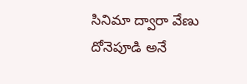సినిమా ద్వారా వేణు దోనెపూడి అనే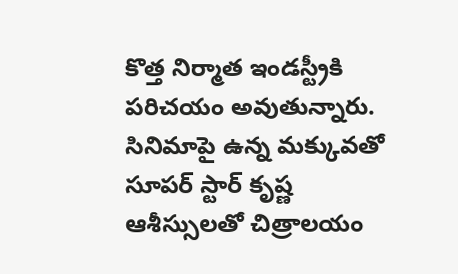కొత్త నిర్మాత ఇండస్ట్రీకి పరిచయం అవుతున్నారు. సినిమాపై ఉన్న మక్కువతో సూపర్ స్టార్ కృష్ణ ఆశీస్సులతో చిత్రాలయం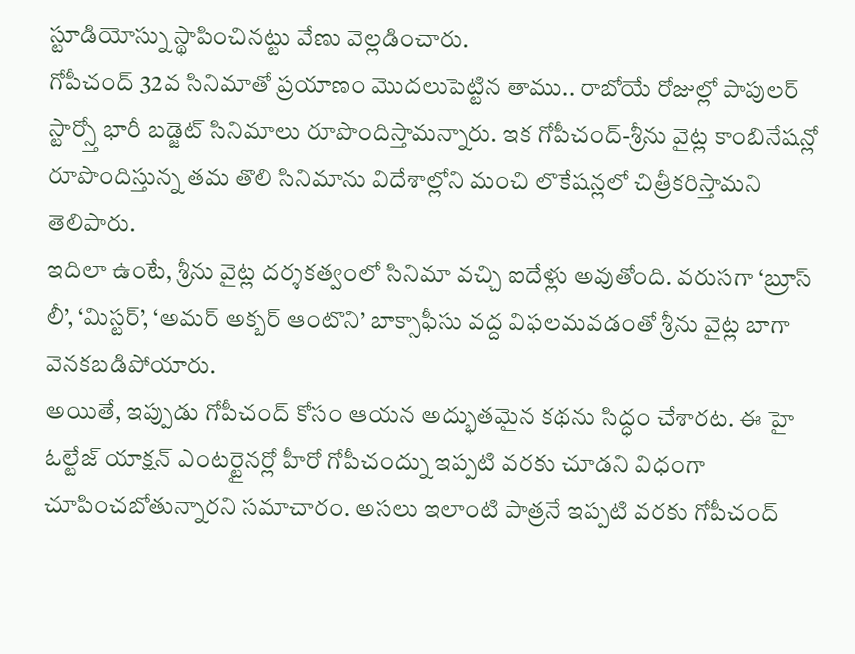స్టూడియోస్ను స్థాపించినట్టు వేణు వెల్లడించారు.
గోపీచంద్ 32వ సినిమాతో ప్రయాణం మొదలుపెట్టిన తాము.. రాబోయే రోజుల్లో పాపులర్ స్టార్స్తో భారీ బడ్జెట్ సినిమాలు రూపొందిస్తామన్నారు. ఇక గోపీచంద్-శ్రీను వైట్ల కాంబినేషన్లో రూపొందిస్తున్న తమ తొలి సినిమాను విదేశాల్లోని మంచి లొకేషన్లలో చిత్రీకరిస్తామని తెలిపారు.
ఇదిలా ఉంటే, శ్రీను వైట్ల దర్శకత్వంలో సినిమా వచ్చి ఐదేళ్లు అవుతోంది. వరుసగా ‘బ్రూస్ లీ’, ‘మిస్టర్’, ‘అమర్ అక్బర్ ఆంటొని’ బాక్సాఫీసు వద్ద విఫలమవడంతో శ్రీను వైట్ల బాగా వెనకబడిపోయారు.
అయితే, ఇప్పుడు గోపీచంద్ కోసం ఆయన అద్భుతమైన కథను సిద్ధం చేశారట. ఈ హై ఓల్టేజ్ యాక్షన్ ఎంటర్టైనర్లో హీరో గోపీచంద్ను ఇప్పటి వరకు చూడని విధంగా చూపించబోతున్నారని సమాచారం. అసలు ఇలాంటి పాత్రనే ఇప్పటి వరకు గోపీచంద్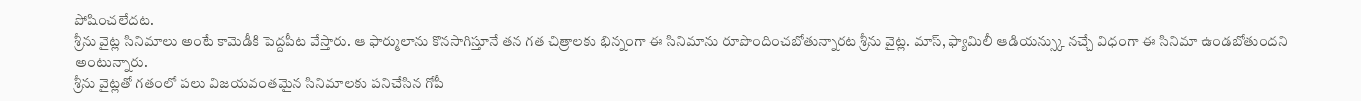పోషించలేదట.
శ్రీను వైట్ల సినిమాలు అంటే కామెడీకి పెద్దపీట వేస్తారు. ఆ ఫార్ములాను కొనసాగిస్తూనే తన గత చిత్రాలకు భిన్నంగా ఈ సినిమాను రూపొందించబోతున్నారట శ్రీను వైట్ల. మాస్, ఫ్యామిలీ ఆడియన్స్కు నచ్చే విధంగా ఈ సినిమా ఉండబోతుందని అంటున్నారు.
శ్రీను వైట్లతో గతంలో పలు విజయవంతమైన సినిమాలకు పనిచేసిన గోపీ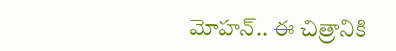మోహన్.. ఈ చిత్రానికి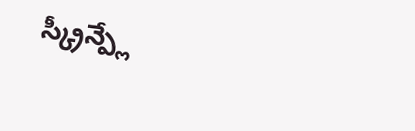స్క్రీన్ప్లే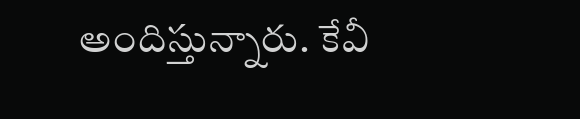అందిస్తున్నారు. కేవీ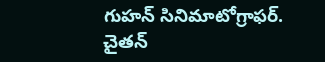గుహన్ సినిమాటోగ్రాఫర్. చైతన్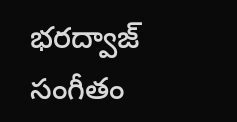భరద్వాజ్ సంగీతం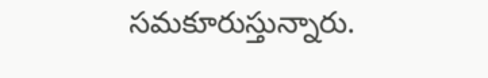సమకూరుస్తున్నారు.